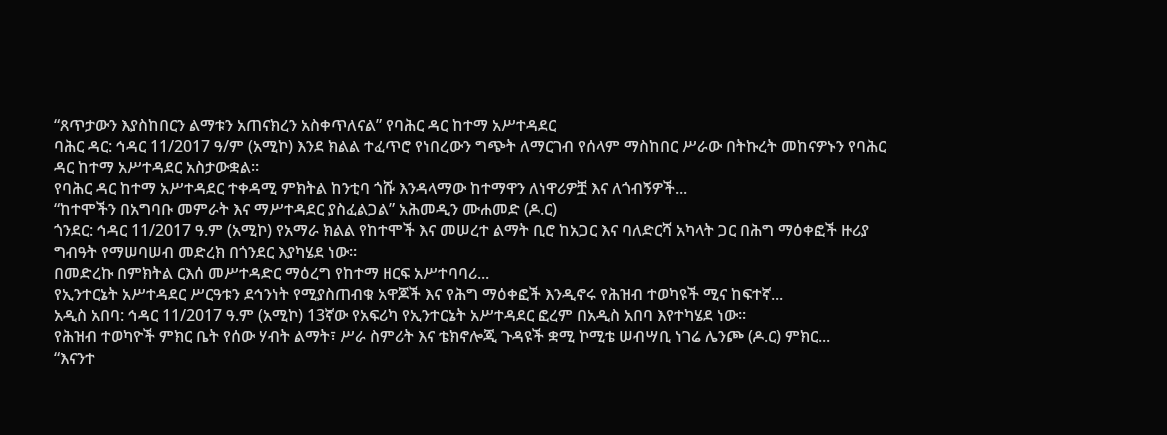“ጸጥታውን እያስከበርን ልማቱን አጠናክረን አስቀጥለናል” የባሕር ዳር ከተማ አሥተዳደር
ባሕር ዳር: ኅዳር 11/2017 ዓ/ም (አሚኮ) እንደ ክልል ተፈጥሮ የነበረውን ግጭት ለማርገብ የሰላም ማስከበር ሥራው በትኩረት መከናዎኑን የባሕር ዳር ከተማ አሥተዳደር አስታውቋል።
የባሕር ዳር ከተማ አሥተዳደር ተቀዳሚ ምክትል ከንቲባ ጎሹ እንዳላማው ከተማዋን ለነዋሪዎቿ እና ለጎብኝዎች...
“ከተሞችን በአግባቡ መምራት እና ማሥተዳደር ያስፈልጋል” አሕመዲን ሙሐመድ (ዶ.ር)
ጎንደር: ኅዳር 11/2017 ዓ.ም (አሚኮ) የአማራ ክልል የከተሞች እና መሠረተ ልማት ቢሮ ከአጋር እና ባለድርሻ አካላት ጋር በሕግ ማዕቀፎች ዙሪያ ግብዓት የማሠባሠብ መድረክ በጎንደር እያካሄደ ነው።
በመድረኩ በምክትል ርእሰ መሥተዳድር ማዕረግ የከተማ ዘርፍ አሥተባባሪ...
የኢንተርኔት አሥተዳደር ሥርዓቱን ደኅንነት የሚያስጠብቁ አዋጆች እና የሕግ ማዕቀፎች እንዲኖሩ የሕዝብ ተወካዩች ሚና ከፍተኛ...
አዲስ አበባ: ኅዳር 11/2017 ዓ.ም (አሚኮ) 13ኛው የአፍሪካ የኢንተርኔት አሥተዳደር ፎረም በአዲስ አበባ እየተካሄደ ነው።
የሕዝብ ተወካዮች ምክር ቤት የሰው ሃብት ልማት፣ ሥራ ስምሪት እና ቴክኖሎጂ ጉዳዩች ቋሚ ኮሚቴ ሠብሣቢ ነገሬ ሌንጮ (ዶ.ር) ምክር...
“እናንተ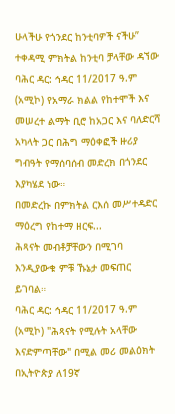ሁላችሁ የጎንደር ከንቲባዎች ናችሁ” ተቀዳሚ ምክትል ከንቲባ ቻላቸው ዳኘው
ባሕር ዳር: ኅዳር 11/2017 ዓ.ም (አሚኮ) የአማራ ክልል የከተሞች እና መሠረተ ልማት ቢሮ ከአጋር እና ባለድርሻ አካላት ጋር በሕግ ማዕቀፎች ዙሪያ ግብዓት የማሰባሰብ መድረክ በጎንደር እያካሄደ ነው።
በመድረኩ በምክትል ርእሰ መሥተዳድር ማዕረግ የከተማ ዘርፍ...
ሕጻናት መብቶቻቸውን በሚገባ እንዲያውቁ ምቹ ኹኔታ መፍጠር ይገባል።
ባሕር ዳር: ኅዳር 11/2017 ዓ.ም (አሚኮ) "ሕጻናት የሚሉት አላቸው እናድምጣቸው" በሚል መሪ መልዕክት በኢትዮጵያ ለ19ኛ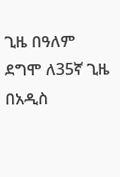ጊዜ በዓለም ደግሞ ለ35ኛ ጊዜ በአዲስ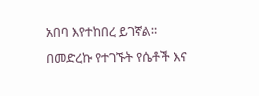አበባ እየተከበረ ይገኛል።
በመድረኩ የተገኙት የሴቶች እና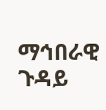ማኅበራዊ ጉዳይ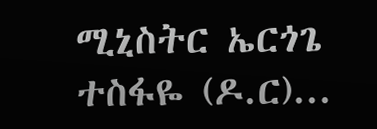ሚኒስትር ኤርጎጌ ተስፋዬ (ዶ.ር)...